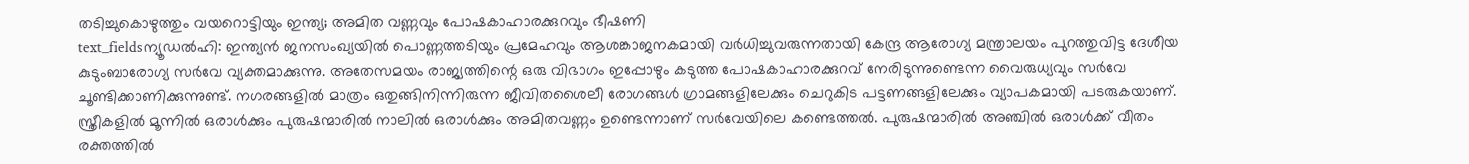തടിച്ചുകൊഴുത്തും വയറൊട്ടിയും ഇന്ത്യ; അമിത വണ്ണവും പോഷകാഹാരക്കുറവും ഭീഷണി
text_fieldsന്യൂഡൽഹി: ഇന്ത്യൻ ജനസംഖ്യയിൽ പൊണ്ണത്തടിയും പ്രമേഹവും ആശങ്കാജനകമായി വർധിച്ചുവരുന്നതായി കേന്ദ്ര ആരോഗ്യ മന്ത്രാലയം പുറത്തുവിട്ട ദേശീയ കുടുംബാരോഗ്യ സർവേ വ്യക്തമാക്കുന്നു. അതേസമയം രാജ്യത്തിന്റെ ഒരു വിഭാഗം ഇപ്പോഴും കടുത്ത പോഷകാഹാരക്കുറവ് നേരിടുന്നുണ്ടെന്ന വൈരുധ്യവും സർവേ ചൂണ്ടിക്കാണിക്കുന്നുണ്ട്. നഗരങ്ങളിൽ മാത്രം ഒതുങ്ങിനിന്നിരുന്ന ജീവിതശൈലീ രോഗങ്ങൾ ഗ്രാമങ്ങളിലേക്കും ചെറുകിട പട്ടണങ്ങളിലേക്കും വ്യാപകമായി പടരുകയാണ്.
സ്ത്രീകളിൽ മൂന്നിൽ ഒരാൾക്കും പുരുഷന്മാരിൽ നാലിൽ ഒരാൾക്കും അമിതവണ്ണം ഉണ്ടെന്നാണ് സർവേയിലെ കണ്ടെത്തൽ. പുരുഷന്മാരിൽ അഞ്ചിൽ ഒരാൾക്ക് വീതം രക്തത്തിൽ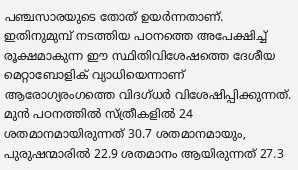പഞ്ചസാരയുടെ തോത് ഉയർന്നതാണ്. ഇതിനുമുമ്പ് നടത്തിയ പഠനത്തെ അപേക്ഷിച്ച് രൂക്ഷമാകുന്ന ഈ സ്ഥിതിവിശേഷത്തെ ദേശീയ മെറ്റാബോളിക് വ്യാധിയെന്നാണ് ആരോഗ്യരംഗത്തെ വിദഗ്ധർ വിശേഷിപ്പിക്കുന്നത്.
മുൻ പഠനത്തിൽ സ്ത്രീകളിൽ 24 ശതമാനമായിരുന്നത് 30.7 ശതമാനമായും, പുരുഷന്മാരിൽ 22.9 ശതമാനം ആയിരുന്നത് 27.3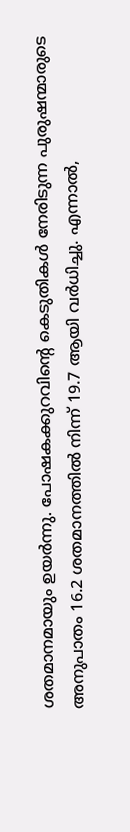ശതമാനമായും ഉയർന്നു. പോഷകക്കുറവിന്റെ കെടുതികൾ നേരിടുന്ന പുരുഷന്മാരുടെ അനുപാതം 16.2 ശതമാനത്തിൽ നിന്ന് 19.7 ആയി വർധിച്ചു. എന്നാൽ,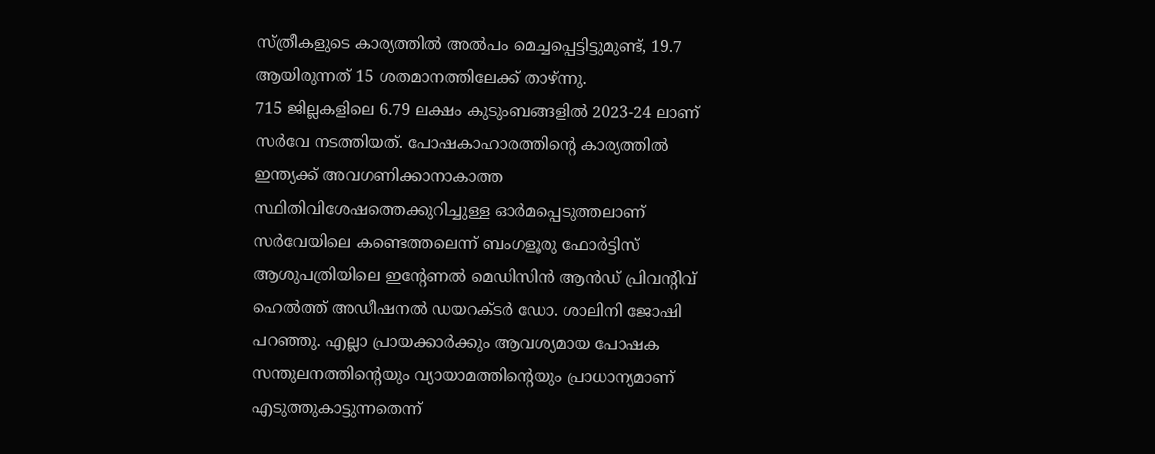സ്ത്രീകളുടെ കാര്യത്തിൽ അൽപം മെച്ചപ്പെട്ടിട്ടുമുണ്ട്, 19.7 ആയിരുന്നത് 15 ശതമാനത്തിലേക്ക് താഴ്ന്നു.
715 ജില്ലകളിലെ 6.79 ലക്ഷം കുടുംബങ്ങളിൽ 2023-24 ലാണ് സർവേ നടത്തിയത്. പോഷകാഹാരത്തിന്റെ കാര്യത്തിൽ ഇന്ത്യക്ക് അവഗണിക്കാനാകാത്ത സ്ഥിതിവിശേഷത്തെക്കുറിച്ചുള്ള ഓർമപ്പെടുത്തലാണ് സർവേയിലെ കണ്ടെത്തലെന്ന് ബംഗളൂരു ഫോർട്ടിസ് ആശുപത്രിയിലെ ഇന്റേണൽ മെഡിസിൻ ആൻഡ് പ്രിവന്റിവ് ഹെൽത്ത് അഡീഷനൽ ഡയറക്ടർ ഡോ. ശാലിനി ജോഷി പറഞ്ഞു. എല്ലാ പ്രായക്കാർക്കും ആവശ്യമായ പോഷക സന്തുലനത്തിന്റെയും വ്യായാമത്തിന്റെയും പ്രാധാന്യമാണ് എടുത്തുകാട്ടുന്നതെന്ന്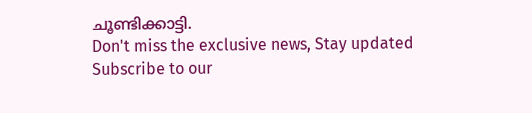ചൂണ്ടിക്കാട്ടി.
Don't miss the exclusive news, Stay updated
Subscribe to our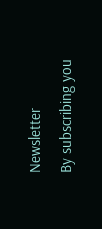Newsletter
By subscribing you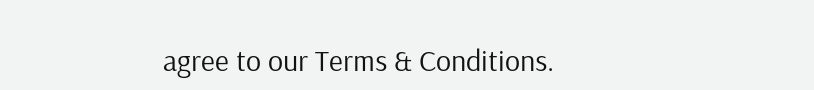agree to our Terms & Conditions.